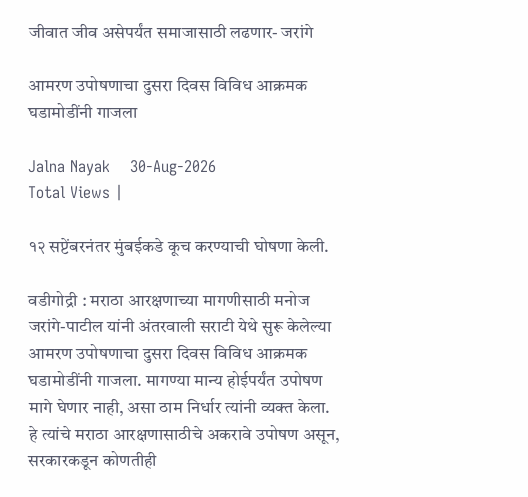जीवात जीव असेपर्यंत समाजासाठी लढणार- जरांगे

आमरण उपोषणाचा दुसरा दिवस विविध आक्रमक घडामोडींनी गाजला

Jalna Nayak    30-Aug-2026
Total Views |

१२ सप्टेंबरनंतर मुंबईकडे कूच करण्याची घोषणा केली.

वडीगोद्री : मराठा आरक्षणाच्या मागणीसाठी मनोज जरांगे-पाटील यांनी अंतरवाली सराटी येथे सुरू केलेल्या आमरण उपोषणाचा दुसरा दिवस विविध आक्रमक घडामोडींनी गाजला. मागण्या मान्य होईपर्यंत उपोषण मागे घेणार नाही, असा ठाम निर्धार त्यांनी व्यक्त केला. हे त्यांचे मराठा आरक्षणासाठीचे अकरावे उपोषण असून, सरकारकडून कोणतीही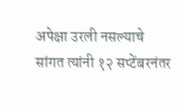अपेक्षा उरली नसल्याचे सांगत त्यांनी १२ सप्टेंबरनंतर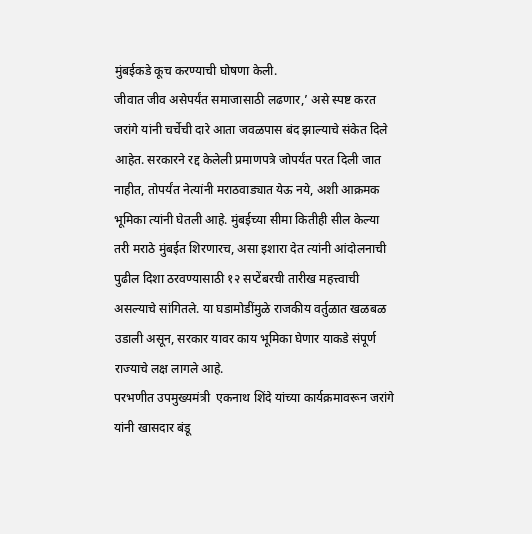मुंबईकडे कूच करण्याची घोषणा केली.
जीवात जीव असेपर्यंत समाजासाठी लढणार,’ असे स्पष्ट करत जरांगे यांनी चर्चेची दारे आता जवळपास बंद झाल्याचे संकेत दिले आहेत. सरकारने रद्द केलेली प्रमाणपत्रे जोपर्यंत परत दिली जात नाहीत, तोपर्यंत नेत्यांनी मराठवाड्यात येऊ नये, अशी आक्रमक भूमिका त्यांनी घेतली आहे. मुंबईच्या सीमा कितीही सील केल्या तरी मराठे मुंबईत शिरणारच, असा इशारा देत त्यांनी आंदोलनाची पुढील दिशा ठरवण्यासाठी १२ सप्टेंबरची तारीख महत्त्वाची असल्याचे सांगितले. या घडामोडींमुळे राजकीय वर्तुळात खळबळ उडाली असून, सरकार यावर काय भूमिका घेणार याकडे संपूर्ण राज्याचे लक्ष लागले आहे.
परभणीत उपमुख्यमंत्री  एकनाथ शिंदे यांच्या कार्यक्रमावरून जरांगे यांनी खासदार बंडू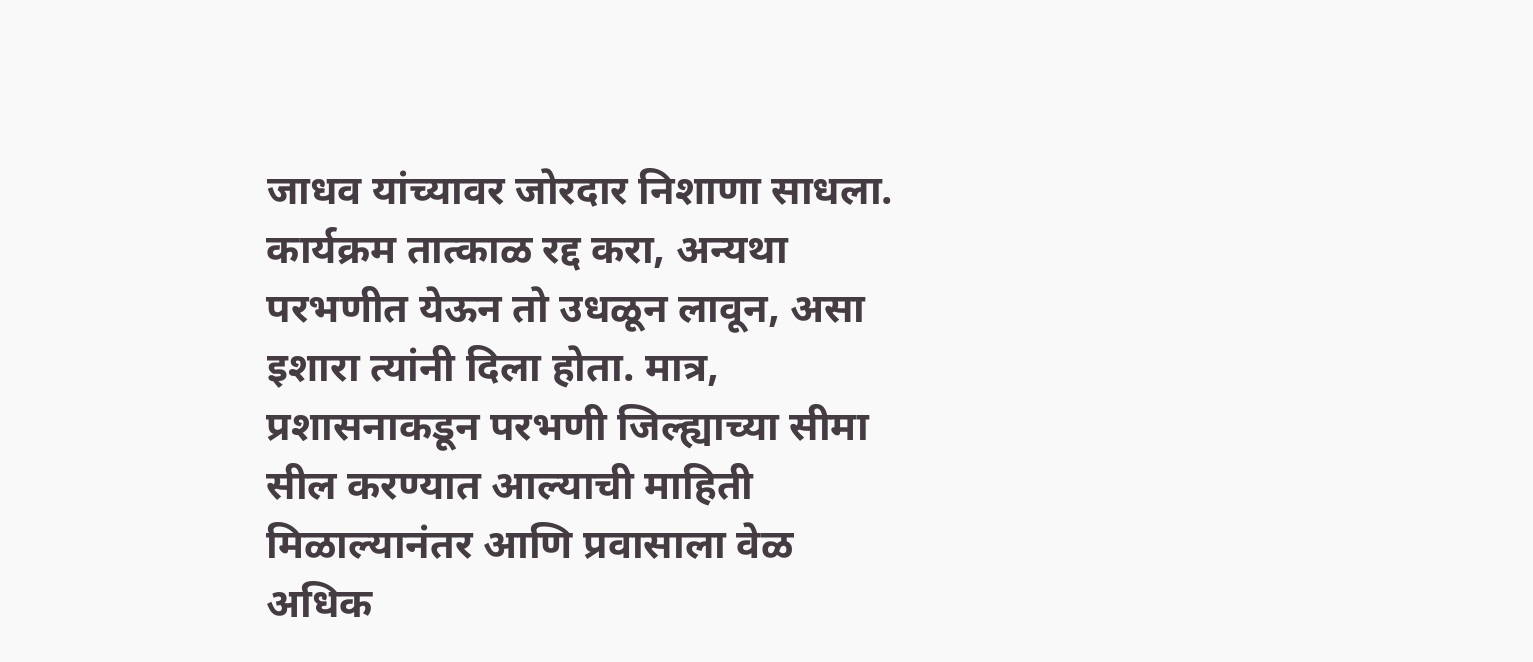जाधव यांच्यावर जोरदार निशाणा साधला. कार्यक्रम तात्काळ रद्द करा, अन्यथा परभणीत येऊन तो उधळून लावून, असा इशारा त्यांनी दिला होता. मात्र, प्रशासनाकडून परभणी जिल्ह्याच्या सीमा सील करण्यात आल्याची माहिती मिळाल्यानंतर आणि प्रवासाला वेळ अधिक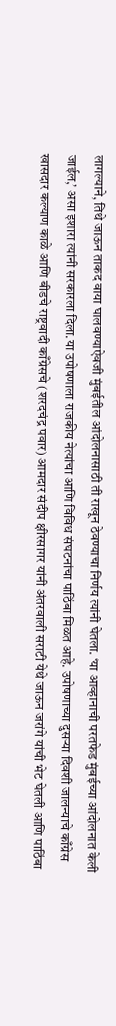लागल्याने, तिथे जाऊन ताकद वाया घालवण्याऐवजी मुंबईतील आंदोलनासाठी ती राखून ठेवण्याचा निर्णय त्यांनी घेतला. ‘या आव्हानाची परतफेड मुंबईच्या आंदोलनात केली जाईल,’ असा इशारा त्यांनी सरकारला दिला.या उपोषणाला राजकीय नेत्यांचा आणि विविध संघटनांचा पाठिंबा मिळत आहे. उपोषणाच्या दुसऱ्या दिवशी जालन्याचे काँग्रेस खासदार कल्याण काळे आणि बीडचे राष्ट्रवादी काँग्रेसचे (शरदचंद्र पवार) आमदार संदीप क्षीरसागर यांनी अंतरवाली सराटी येथे जाऊन जरांगे यांची भेट घेतली आणि पाठिंबा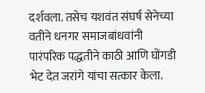दर्शवला. तसेच यशवंत संघर्ष सेनेच्या वतीने धनगर समाजबांधवांनी पारंपरिक पद्धतीने काठी आणि घोंगडी भेट देत जरांगे यांचा सत्कार केला.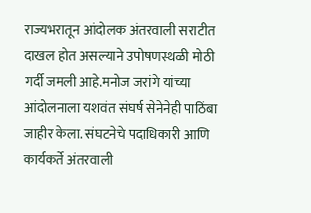राज्यभरातून आंदोलक अंतरवाली सराटीत दाखल होत असल्याने उपोषणस्थळी मोठी गर्दी जमली आहे.मनोज जरांगे यांच्या आंदोलनाला यशवंत संघर्ष सेनेनेही पाठिंबा जाहीर केला. संघटनेचे पदाधिकारी आणि कार्यकर्ते अंतरवाली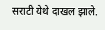सराटी येथे दाखल झाले.